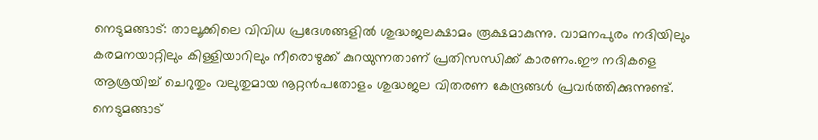നെടുമങ്ങാട്: താലൂക്കിലെ വിവിധ പ്രദേശങ്ങളിൽ ശുദ്ധജലക്ഷാമം രൂക്ഷമാകുന്നു. വാമനപുരം നദിയിലും കരമനയാറ്റിലും കിള്ളിയാറിലും നീരൊഴുക്ക് കുറയുന്നതാണ് പ്രതിസന്ധിക്ക് കാരണം.ഈ നദികളെ ആശ്രയിച്ച് ചെറുതും വലുതുമായ നൂറ്റൻപതോളം ശുദ്ധജല വിതരണ കേന്ദ്രങ്ങൾ പ്രവർത്തിക്കുന്നുണ്ട്. നെടുമങ്ങാട്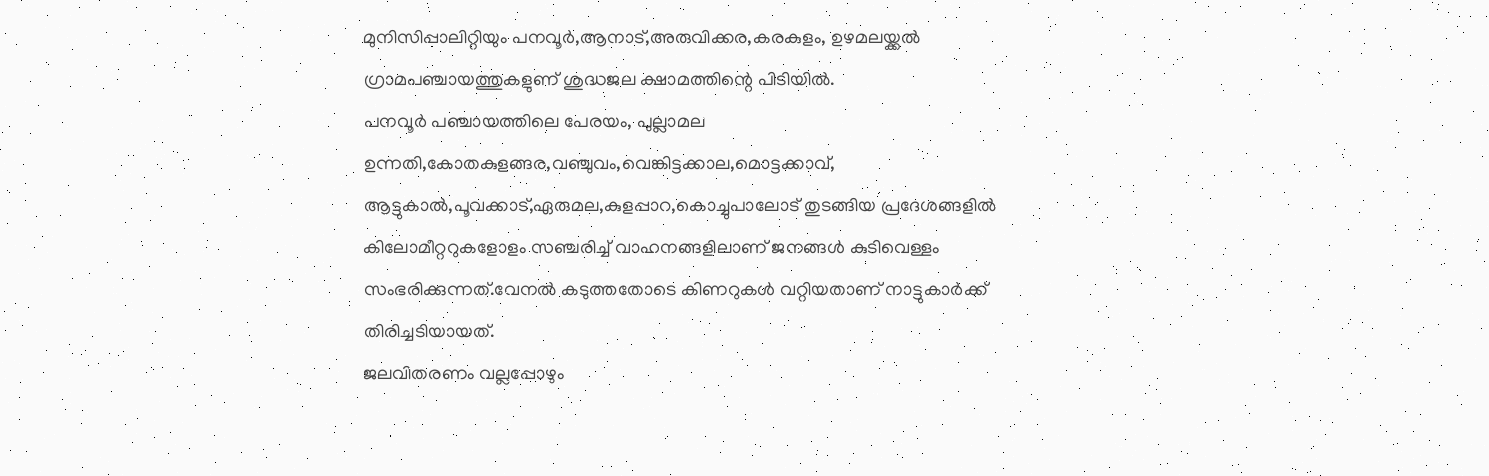മുനിസിപ്പാലിറ്റിയും പനവൂർ,ആനാട്,അരുവിക്കര,കരകുളം, ഉഴമലയ്ക്കൽ ഗ്രാമപഞ്ചായത്തുകളുണ് ശുദ്ധജല ക്ഷാമത്തിന്റെ പിടിയിൽ.
പനവൂർ പഞ്ചായത്തിലെ പേരയം, പുല്ലാമല ഉന്നതി,കോതകുളങ്ങര,വഞ്ചുവം,വെങ്കിട്ടക്കാല,മൊട്ടക്കാവ്, ആട്ടുകാൽ,പൂവക്കാട്,ഏരുമല,കുളപ്പാറ,കൊച്ചുപാലോട് തുടങ്ങിയ പ്രദേശങ്ങളിൽ കിലോമീറ്ററുകളോളം സഞ്ചരിച്ച് വാഹനങ്ങളിലാണ് ജനങ്ങൾ കുടിവെള്ളം സംഭരിക്കുന്നത്.വേനൽ കടുത്തതോടെ കിണറുകൾ വറ്റിയതാണ് നാട്ടുകാർക്ക് തിരിച്ചടിയായത്.
ജലവിതരണം വല്ലപ്പോഴും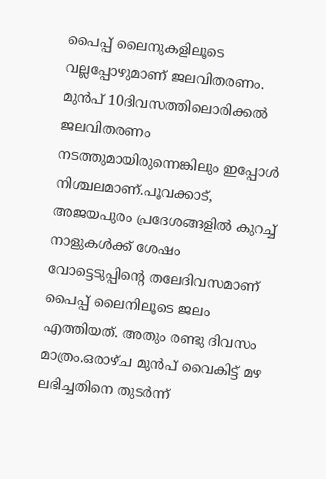പൈപ്പ് ലൈനുകളിലൂടെ വല്ലപ്പോഴുമാണ് ജലവിതരണം. മുൻപ് 10ദിവസത്തിലൊരിക്കൽ ജലവിതരണം നടത്തുമായിരുന്നെങ്കിലും ഇപ്പോൾ നിശ്ചലമാണ്.പൂവക്കാട്, അജയപുരം പ്രദേശങ്ങളിൽ കുറച്ച് നാളുകൾക്ക് ശേഷം വോട്ടെടുപ്പിന്റെ തലേദിവസമാണ് പൈപ്പ് ലൈനിലൂടെ ജലം എത്തിയത്. അതും രണ്ടു ദിവസം മാത്രം.ഒരാഴ്ച മുൻപ് വൈകിട്ട് മഴ ലഭിച്ചതിനെ തുടർന്ന്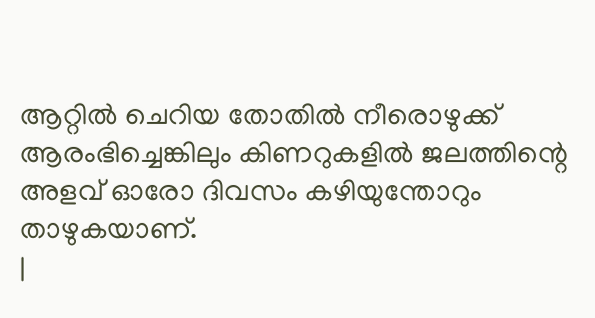ആറ്റിൽ ചെറിയ തോതിൽ നീരൊഴുക്ക് ആരംഭിച്ചെങ്കിലും കിണറുകളിൽ ജലത്തിന്റെ അളവ് ഓരോ ദിവസം കഴിയുന്തോറും താഴുകയാണ്.
|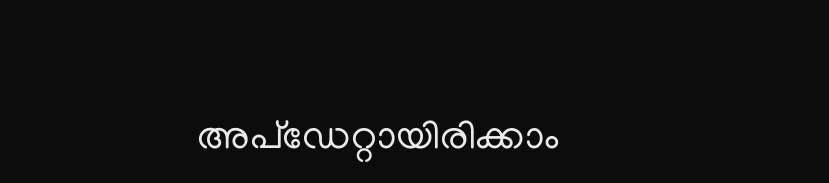അപ്ഡേറ്റായിരിക്കാം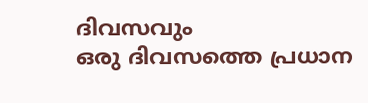ദിവസവും
ഒരു ദിവസത്തെ പ്രധാന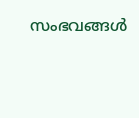സംഭവങ്ങൾ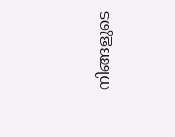നിങ്ങളുടെ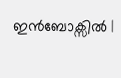ഇൻബോക്സിൽ |